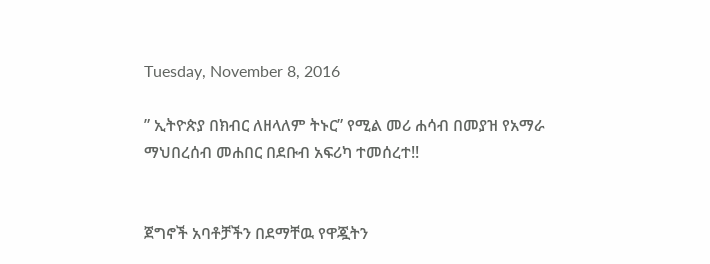Tuesday, November 8, 2016

” ኢትዮጵያ በክብር ለዘላለም ትኑር” የሚል መሪ ሐሳብ በመያዝ የአማራ ማህበረሰብ መሐበር በደቡብ አፍሪካ ተመሰረተ!!


ጀግኖች አባቶቻችን በደማቸዉ የዋጇትን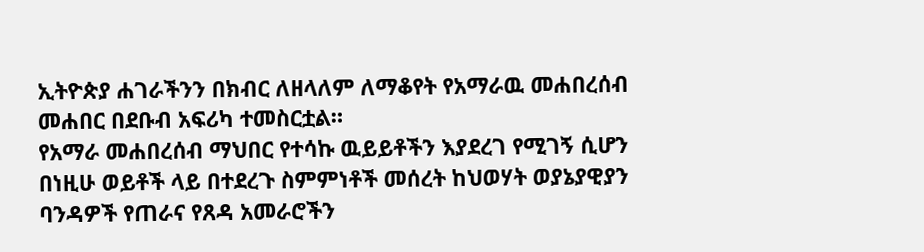ኢትዮጵያ ሐገራችንን በክብር ለዘላለም ለማቆየት የአማራዉ መሐበረሰብ መሐበር በደቡብ አፍሪካ ተመስርቷል።
የአማራ መሐበረሰብ ማህበር የተሳኩ ዉይይቶችን እያደረገ የሚገኝ ሲሆን በነዚሁ ወይቶች ላይ በተደረጉ ስምምነቶች መሰረት ከህወሃት ወያኔያዊያን ባንዳዎች የጠራና የጸዳ አመራሮችን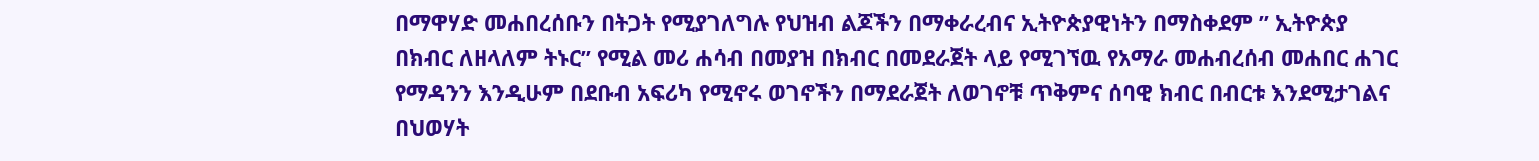በማዋሃድ መሐበረሰቡን በትጋት የሚያገለግሉ የህዝብ ልጆችን በማቀራረብና ኢትዮጵያዊነትን በማስቀደም ” ኢትዮጵያ በክብር ለዘላለም ትኑር” የሚል መሪ ሐሳብ በመያዝ በክብር በመደራጀት ላይ የሚገኘዉ የአማራ መሐብረሰብ መሐበር ሐገር የማዳንን እንዲሁም በደቡብ አፍሪካ የሚኖሩ ወገኖችን በማደራጀት ለወገኖቹ ጥቅምና ሰባዊ ክብር በብርቱ እንደሚታገልና በህወሃት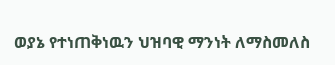ወያኔ የተነጠቅነዉን ህዝባዊ ማንነት ለማስመለስ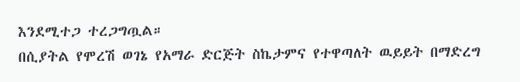እንደሚተጋ ተረጋግጧል።
በሲያትል የሞረሽ ወገኔ የአማራ ድርጅት ስኬታምና የተዋጣለት ዉይይት በማድረግ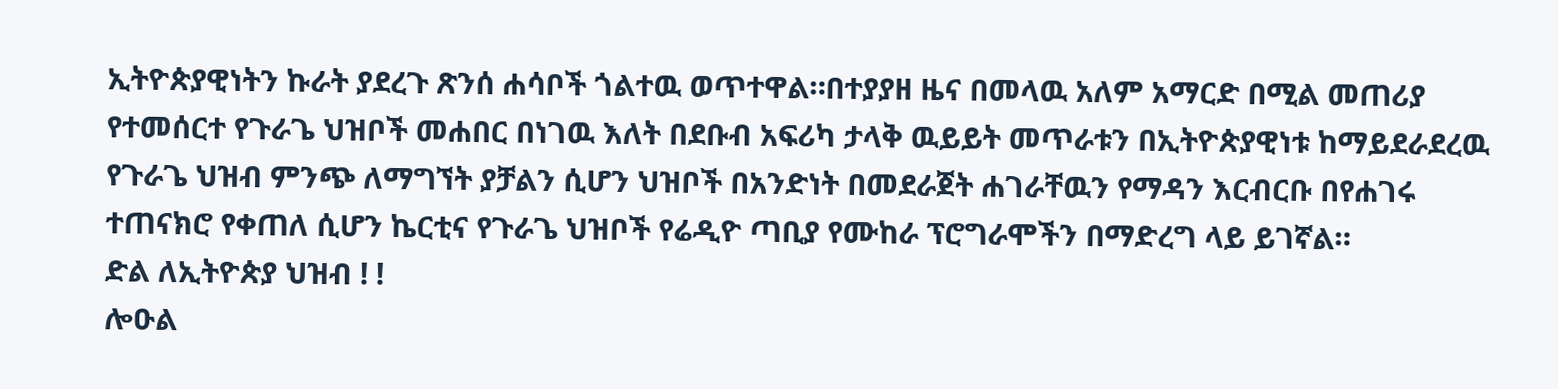ኢትዮጵያዊነትን ኩራት ያደረጉ ጽንሰ ሐሳቦች ጎልተዉ ወጥተዋል።በተያያዘ ዜና በመላዉ አለም አማርድ በሚል መጠሪያ የተመሰርተ የጉራጌ ህዝቦች መሐበር በነገዉ እለት በደቡብ አፍሪካ ታላቅ ዉይይት መጥራቱን በኢትዮጵያዊነቱ ከማይደራደረዉ የጉራጌ ህዝብ ምንጭ ለማግኘት ያቻልን ሲሆን ህዝቦች በአንድነት በመደራጀት ሐገራቸዉን የማዳን እርብርቡ በየሐገሩ ተጠናክሮ የቀጠለ ሲሆን ኬርቲና የጉራጌ ህዝቦች የሬዲዮ ጣቢያ የሙከራ ፕሮግራሞችን በማድረግ ላይ ይገኛል።
ድል ለኢትዮጵያ ህዝብ ! !
ሎዑል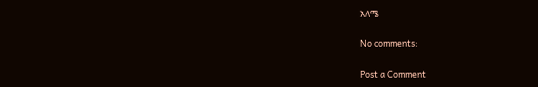አለሜ

No comments:

Post a Comment